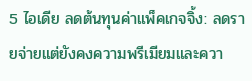5 ไอเดีย ลดต้นทุนค่าแพ็คเกจจิ้ง: ลดรายจ่ายแต่ยังคงความพรีเมียมและควา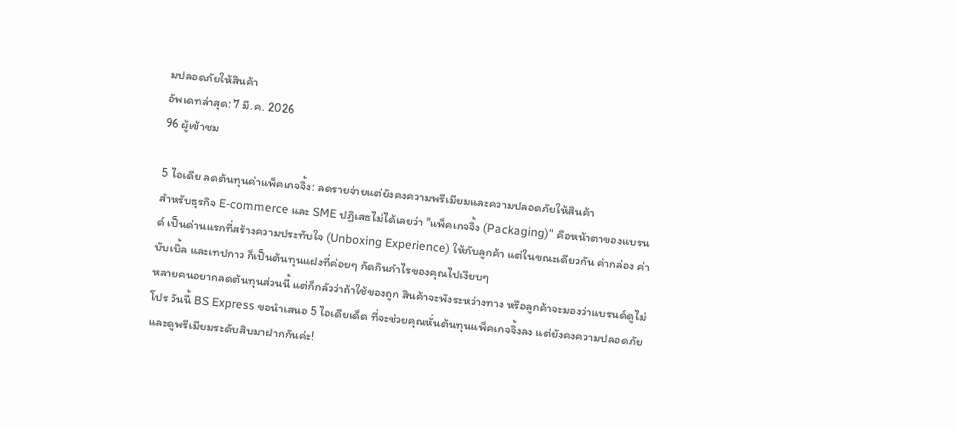มปลอดภัยให้สินค้า
อัพเดทล่าสุด: 7 มี.ค. 2026
96 ผู้เข้าชม

5 ไอเดีย ลดต้นทุนค่าแพ็คเกจจิ้ง: ลดรายจ่ายแต่ยังคงความพรีเมียมและความปลอดภัยให้สินค้า
สำหรับธุรกิจ E-commerce และ SME ปฏิเสธไม่ได้เลยว่า "แพ็คเกจจิ้ง (Packaging)" คือหน้าตาของแบรนด์ เป็นด่านแรกที่สร้างความประทับใจ (Unboxing Experience) ให้กับลูกค้า แต่ในขณะเดียวกัน ค่ากล่อง ค่าบับเบิ้ล และเทปกาว ก็เป็นต้นทุนแฝงที่ค่อยๆ กัดกินกำไรของคุณไปเงียบๆ
หลายคนอยากลดต้นทุนส่วนนี้ แต่ก็กลัวว่าถ้าใช้ของถูก สินค้าจะพังระหว่างทาง หรือลูกค้าจะมองว่าแบรนด์ดูไม่โปร วันนี้ BS Express ขอนำเสนอ 5 ไอเดียเด็ด ที่จะช่วยคุณหั่นต้นทุนแพ็คเกจจิ้งลง แต่ยังคงความปลอดภัยและดูพรีเมียมระดับสิบมาฝากกันค่ะ!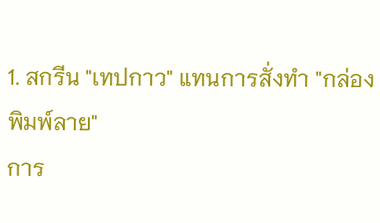1. สกรีน "เทปกาว" แทนการสั่งทำ "กล่องพิมพ์ลาย"
การ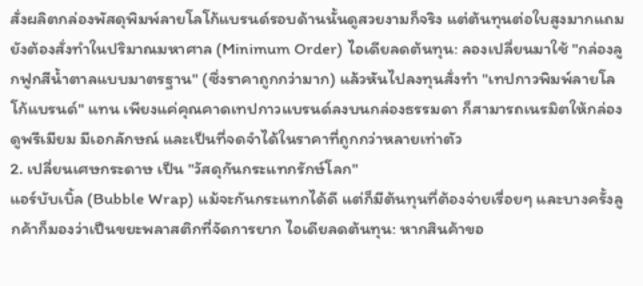สั่งผลิตกล่องพัสดุพิมพ์ลายโลโก้แบรนด์รอบด้านนั้นดูสวยงามก็จริง แต่ต้นทุนต่อใบสูงมากแถมยังต้องสั่งทำในปริมาณมหาศาล (Minimum Order) ไอเดียลดต้นทุน: ลองเปลี่ยนมาใช้ "กล่องลูกฟูกสีน้ำตาลแบบมาตรฐาน" (ซึ่งราคาถูกกว่ามาก) แล้วหันไปลงทุนสั่งทำ "เทปกาวพิมพ์ลายโลโก้แบรนด์" แทน เพียงแค่คุณคาดเทปกาวแบรนด์ลงบนกล่องธรรมดา ก็สามารถเนรมิตให้กล่องดูพรีเมียม มีเอกลักษณ์ และเป็นที่จดจำได้ในราคาที่ถูกกว่าหลายเท่าตัว
2. เปลี่ยนเศษกระดาษ เป็น "วัสดุกันกระแทกรักษ์โลก"
แอร์บับเบิ้ล (Bubble Wrap) แม้จะกันกระแทกได้ดี แต่ก็มีต้นทุนที่ต้องจ่ายเรื่อยๆ และบางครั้งลูกค้าก็มองว่าเป็นขยะพลาสติกที่จัดการยาก ไอเดียลดต้นทุน: หากสินค้าขอ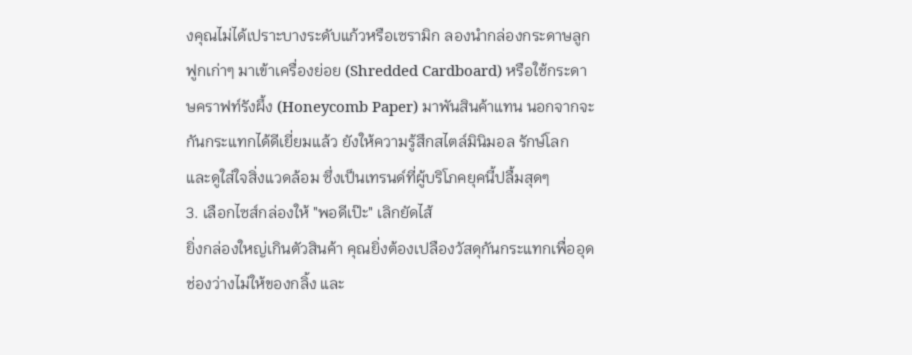งคุณไม่ได้เปราะบางระดับแก้วหรือเซรามิก ลองนำกล่องกระดาษลูกฟูกเก่าๆ มาเข้าเครื่องย่อย (Shredded Cardboard) หรือใช้กระดาษคราฟท์รังผึ้ง (Honeycomb Paper) มาพันสินค้าแทน นอกจากจะกันกระแทกได้ดีเยี่ยมแล้ว ยังให้ความรู้สึกสไตล์มินิมอล รักษ์โลก และดูใส่ใจสิ่งแวดล้อม ซึ่งเป็นเทรนด์ที่ผู้บริโภคยุคนี้ปลื้มสุดๆ
3. เลือกไซส์กล่องให้ "พอดีเป๊ะ" เลิกยัดไส้
ยิ่งกล่องใหญ่เกินตัวสินค้า คุณยิ่งต้องเปลืองวัสดุกันกระแทกเพื่ออุดช่องว่างไม่ให้ของกลิ้ง และ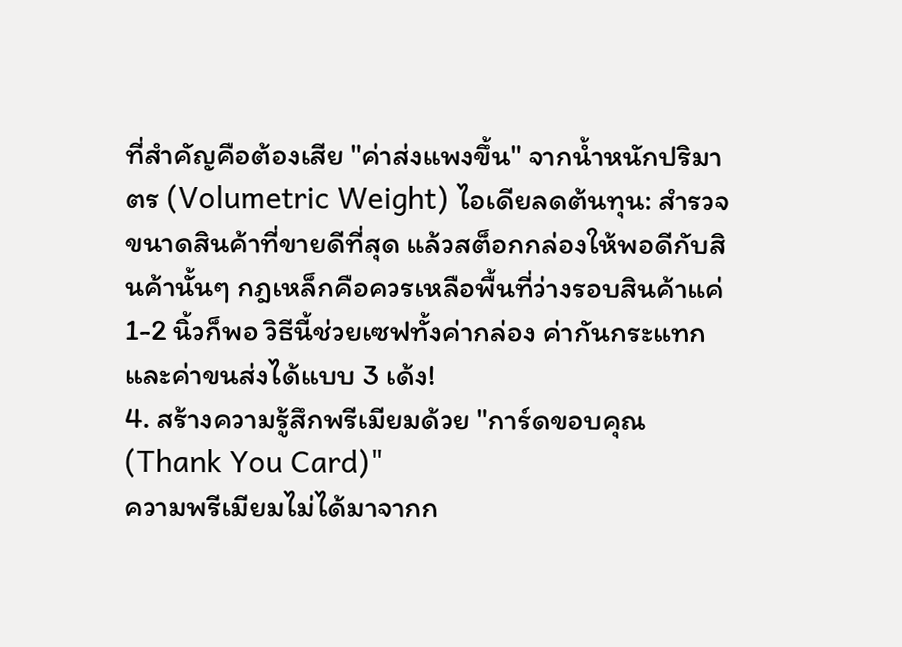ที่สำคัญคือต้องเสีย "ค่าส่งแพงขึ้น" จากน้ำหนักปริมาตร (Volumetric Weight) ไอเดียลดต้นทุน: สำรวจขนาดสินค้าที่ขายดีที่สุด แล้วสต็อกกล่องให้พอดีกับสินค้านั้นๆ กฎเหล็กคือควรเหลือพื้นที่ว่างรอบสินค้าแค่ 1-2 นิ้วก็พอ วิธีนี้ช่วยเซฟทั้งค่ากล่อง ค่ากันกระแทก และค่าขนส่งได้แบบ 3 เด้ง!
4. สร้างความรู้สึกพรีเมียมด้วย "การ์ดขอบคุณ (Thank You Card)"
ความพรีเมียมไม่ได้มาจากก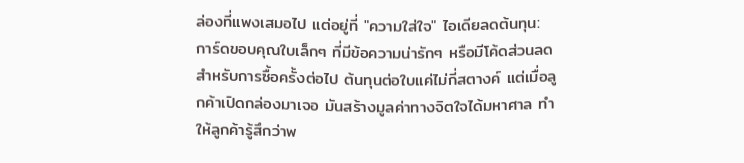ล่องที่แพงเสมอไป แต่อยู่ที่ "ความใส่ใจ" ไอเดียลดต้นทุน: การ์ดขอบคุณใบเล็กๆ ที่มีข้อความน่ารักๆ หรือมีโค้ดส่วนลดสำหรับการซื้อครั้งต่อไป ต้นทุนต่อใบแค่ไม่กี่สตางค์ แต่เมื่อลูกค้าเปิดกล่องมาเจอ มันสร้างมูลค่าทางจิตใจได้มหาศาล ทำให้ลูกค้ารู้สึกว่าพ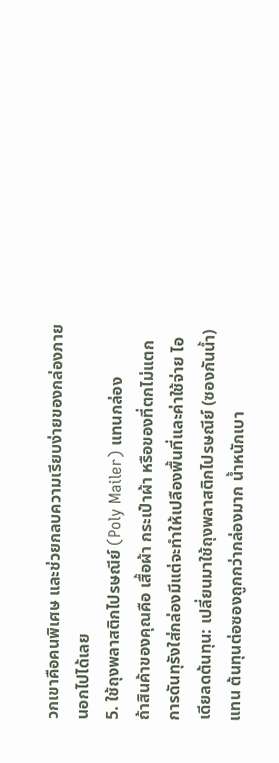วกเขาคือคนพิเศษ และช่วยกลบความเรียบง่ายของกล่องภายนอกไปได้เลย
5. ใช้ถุงพลาสติกไปรษณีย์ (Poly Mailer) แทนกล่อง
ถ้าสินค้าของคุณคือ เสื้อผ้า กระเป๋าผ้า หรือของที่ตกไม่แตก การดันทุรังใส่กล่องมีแต่จะทำให้เปลืองพื้นที่และค่าใช้จ่าย ไอเดียลดต้นทุน: เปลี่ยนมาใช้ถุงพลาสติกไปรษณีย์ (ซองกันน้ำ) แทน ต้นทุนต่อซองถูกกว่ากล่องมาก น้ำหนักเบา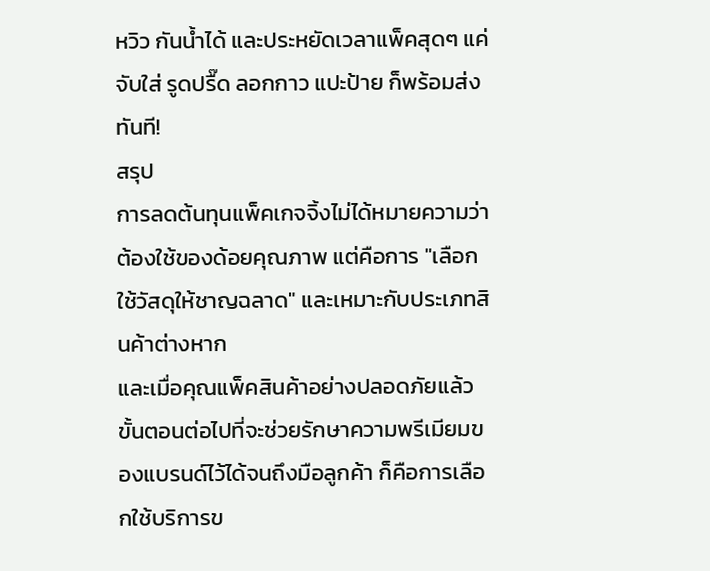หวิว กันน้ำได้ และประหยัดเวลาแพ็คสุดๆ แค่จับใส่ รูดปรื๊ด ลอกกาว แปะป้าย ก็พร้อมส่งทันที!
สรุป
การลดต้นทุนแพ็คเกจจิ้งไม่ได้หมายความว่าต้องใช้ของด้อยคุณภาพ แต่คือการ "เลือกใช้วัสดุให้ชาญฉลาด" และเหมาะกับประเภทสินค้าต่างหาก
และเมื่อคุณแพ็คสินค้าอย่างปลอดภัยแล้ว ขั้นตอนต่อไปที่จะช่วยรักษาความพรีเมียมของแบรนด์ไว้ได้จนถึงมือลูกค้า ก็คือการเลือกใช้บริการข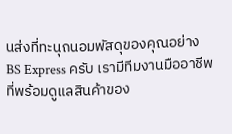นส่งที่ทะนุถนอมพัสดุของคุณอย่าง BS Express ครับ เรามีทีมงานมืออาชีพที่พร้อมดูแลสินค้าของ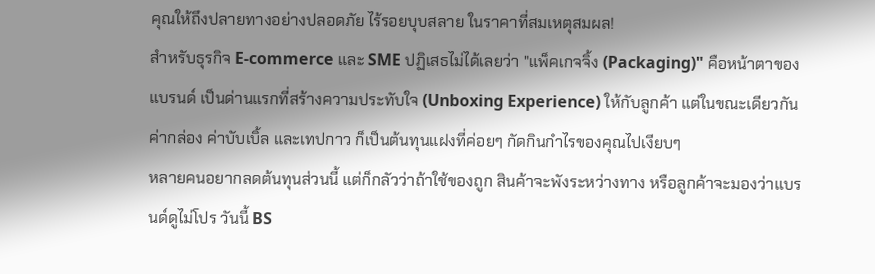คุณให้ถึงปลายทางอย่างปลอดภัย ไร้รอยบุบสลาย ในราคาที่สมเหตุสมผล!
สำหรับธุรกิจ E-commerce และ SME ปฏิเสธไม่ได้เลยว่า "แพ็คเกจจิ้ง (Packaging)" คือหน้าตาของแบรนด์ เป็นด่านแรกที่สร้างความประทับใจ (Unboxing Experience) ให้กับลูกค้า แต่ในขณะเดียวกัน ค่ากล่อง ค่าบับเบิ้ล และเทปกาว ก็เป็นต้นทุนแฝงที่ค่อยๆ กัดกินกำไรของคุณไปเงียบๆ
หลายคนอยากลดต้นทุนส่วนนี้ แต่ก็กลัวว่าถ้าใช้ของถูก สินค้าจะพังระหว่างทาง หรือลูกค้าจะมองว่าแบรนด์ดูไม่โปร วันนี้ BS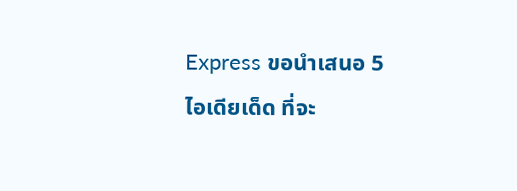Express ขอนำเสนอ 5 ไอเดียเด็ด ที่จะ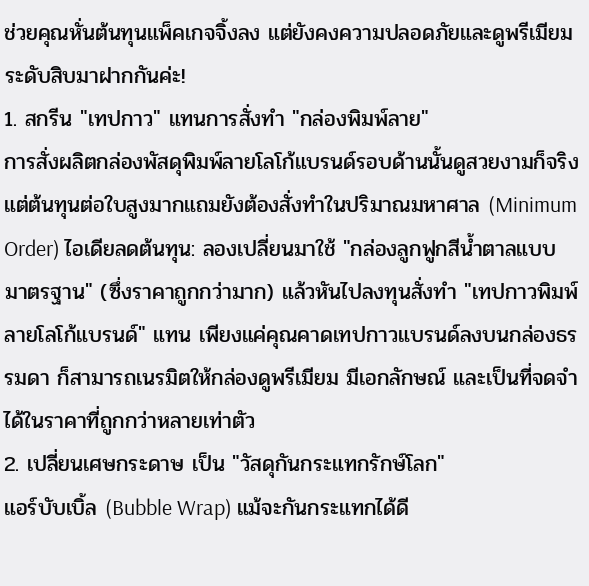ช่วยคุณหั่นต้นทุนแพ็คเกจจิ้งลง แต่ยังคงความปลอดภัยและดูพรีเมียมระดับสิบมาฝากกันค่ะ!
1. สกรีน "เทปกาว" แทนการสั่งทำ "กล่องพิมพ์ลาย"
การสั่งผลิตกล่องพัสดุพิมพ์ลายโลโก้แบรนด์รอบด้านนั้นดูสวยงามก็จริง แต่ต้นทุนต่อใบสูงมากแถมยังต้องสั่งทำในปริมาณมหาศาล (Minimum Order) ไอเดียลดต้นทุน: ลองเปลี่ยนมาใช้ "กล่องลูกฟูกสีน้ำตาลแบบมาตรฐาน" (ซึ่งราคาถูกกว่ามาก) แล้วหันไปลงทุนสั่งทำ "เทปกาวพิมพ์ลายโลโก้แบรนด์" แทน เพียงแค่คุณคาดเทปกาวแบรนด์ลงบนกล่องธรรมดา ก็สามารถเนรมิตให้กล่องดูพรีเมียม มีเอกลักษณ์ และเป็นที่จดจำได้ในราคาที่ถูกกว่าหลายเท่าตัว
2. เปลี่ยนเศษกระดาษ เป็น "วัสดุกันกระแทกรักษ์โลก"
แอร์บับเบิ้ล (Bubble Wrap) แม้จะกันกระแทกได้ดี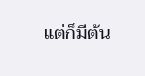แต่ก็มีต้น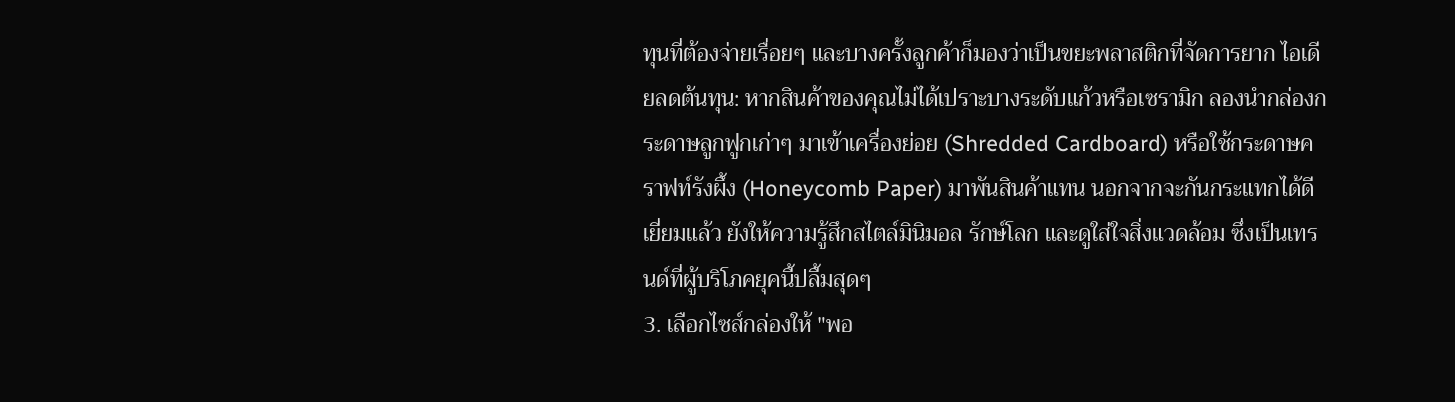ทุนที่ต้องจ่ายเรื่อยๆ และบางครั้งลูกค้าก็มองว่าเป็นขยะพลาสติกที่จัดการยาก ไอเดียลดต้นทุน: หากสินค้าของคุณไม่ได้เปราะบางระดับแก้วหรือเซรามิก ลองนำกล่องกระดาษลูกฟูกเก่าๆ มาเข้าเครื่องย่อย (Shredded Cardboard) หรือใช้กระดาษคราฟท์รังผึ้ง (Honeycomb Paper) มาพันสินค้าแทน นอกจากจะกันกระแทกได้ดีเยี่ยมแล้ว ยังให้ความรู้สึกสไตล์มินิมอล รักษ์โลก และดูใส่ใจสิ่งแวดล้อม ซึ่งเป็นเทรนด์ที่ผู้บริโภคยุคนี้ปลื้มสุดๆ
3. เลือกไซส์กล่องให้ "พอ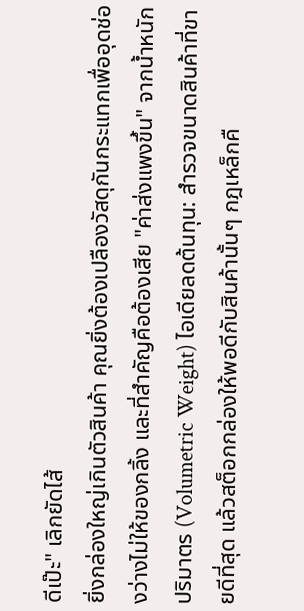ดีเป๊ะ" เลิกยัดไส้
ยิ่งกล่องใหญ่เกินตัวสินค้า คุณยิ่งต้องเปลืองวัสดุกันกระแทกเพื่ออุดช่องว่างไม่ให้ของกลิ้ง และที่สำคัญคือต้องเสีย "ค่าส่งแพงขึ้น" จากน้ำหนักปริมาตร (Volumetric Weight) ไอเดียลดต้นทุน: สำรวจขนาดสินค้าที่ขายดีที่สุด แล้วสต็อกกล่องให้พอดีกับสินค้านั้นๆ กฎเหล็กคื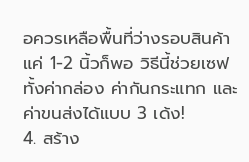อควรเหลือพื้นที่ว่างรอบสินค้าแค่ 1-2 นิ้วก็พอ วิธีนี้ช่วยเซฟทั้งค่ากล่อง ค่ากันกระแทก และค่าขนส่งได้แบบ 3 เด้ง!
4. สร้าง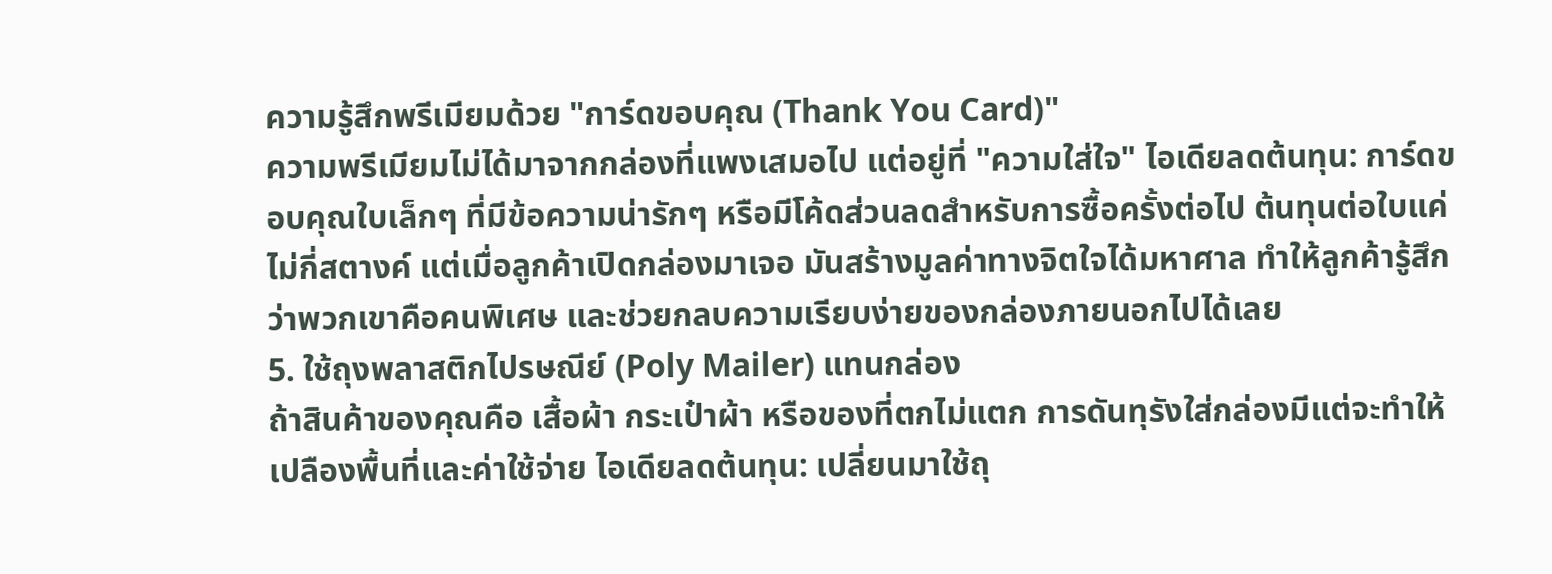ความรู้สึกพรีเมียมด้วย "การ์ดขอบคุณ (Thank You Card)"
ความพรีเมียมไม่ได้มาจากกล่องที่แพงเสมอไป แต่อยู่ที่ "ความใส่ใจ" ไอเดียลดต้นทุน: การ์ดขอบคุณใบเล็กๆ ที่มีข้อความน่ารักๆ หรือมีโค้ดส่วนลดสำหรับการซื้อครั้งต่อไป ต้นทุนต่อใบแค่ไม่กี่สตางค์ แต่เมื่อลูกค้าเปิดกล่องมาเจอ มันสร้างมูลค่าทางจิตใจได้มหาศาล ทำให้ลูกค้ารู้สึกว่าพวกเขาคือคนพิเศษ และช่วยกลบความเรียบง่ายของกล่องภายนอกไปได้เลย
5. ใช้ถุงพลาสติกไปรษณีย์ (Poly Mailer) แทนกล่อง
ถ้าสินค้าของคุณคือ เสื้อผ้า กระเป๋าผ้า หรือของที่ตกไม่แตก การดันทุรังใส่กล่องมีแต่จะทำให้เปลืองพื้นที่และค่าใช้จ่าย ไอเดียลดต้นทุน: เปลี่ยนมาใช้ถุ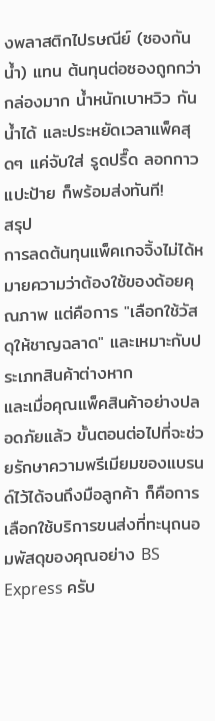งพลาสติกไปรษณีย์ (ซองกันน้ำ) แทน ต้นทุนต่อซองถูกกว่ากล่องมาก น้ำหนักเบาหวิว กันน้ำได้ และประหยัดเวลาแพ็คสุดๆ แค่จับใส่ รูดปรื๊ด ลอกกาว แปะป้าย ก็พร้อมส่งทันที!
สรุป
การลดต้นทุนแพ็คเกจจิ้งไม่ได้หมายความว่าต้องใช้ของด้อยคุณภาพ แต่คือการ "เลือกใช้วัสดุให้ชาญฉลาด" และเหมาะกับประเภทสินค้าต่างหาก
และเมื่อคุณแพ็คสินค้าอย่างปลอดภัยแล้ว ขั้นตอนต่อไปที่จะช่วยรักษาความพรีเมียมของแบรนด์ไว้ได้จนถึงมือลูกค้า ก็คือการเลือกใช้บริการขนส่งที่ทะนุถนอมพัสดุของคุณอย่าง BS Express ครับ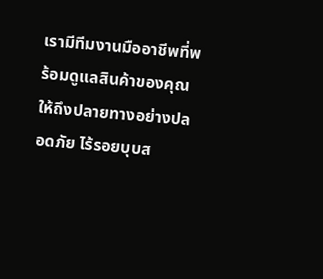เรามีทีมงานมืออาชีพที่พร้อมดูแลสินค้าของคุณให้ถึงปลายทางอย่างปลอดภัย ไร้รอยบุบส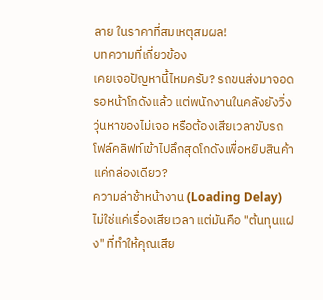ลาย ในราคาที่สมเหตุสมผล!
บทความที่เกี่ยวข้อง
เคยเจอปัญหานี้ไหมครับ? รถขนส่งมาจอดรอหน้าโกดังแล้ว แต่พนักงานในคลังยังวิ่งวุ่นหาของไม่เจอ หรือต้องเสียเวลาขับรถโฟล์คลิฟท์เข้าไปลึกสุดโกดังเพื่อหยิบสินค้าแค่กล่องเดียว?
ความล่าช้าหน้างาน (Loading Delay) ไม่ใช่แค่เรื่องเสียเวลา แต่มันคือ "ต้นทุนแฝง" ที่ทำให้คุณเสีย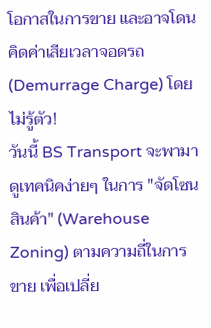โอกาสในการขาย และอาจโดนคิดค่าเสียเวลาจอดรถ (Demurrage Charge) โดยไม่รู้ตัว!
วันนี้ BS Transport จะพามาดูเทคนิคง่ายๆ ในการ "จัดโซนสินค้า" (Warehouse Zoning) ตามความถี่ในการขาย เพื่อเปลี่ย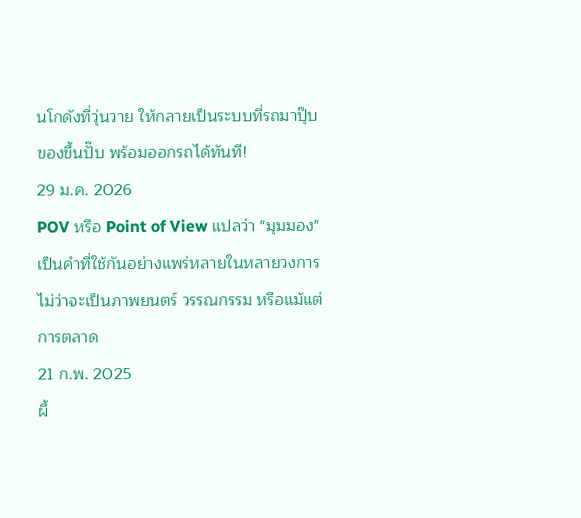นโกดังที่วุ่นวาย ให้กลายเป็นระบบที่รถมาปุ๊บ ของขึ้นปั๊บ พร้อมออกรถได้ทันที!
29 ม.ค. 2026
POV หรือ Point of View แปลว่า "มุมมอง" เป็นคำที่ใช้กันอย่างแพร่หลายในหลายวงการ ไม่ว่าจะเป็นภาพยนตร์ วรรณกรรม หรือแม้แต่การตลาด
21 ก.พ. 2025
ผึ้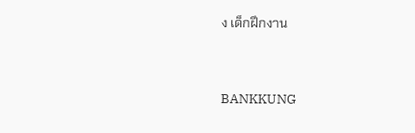ง เด็กฝึกงาน


BANKKUNG